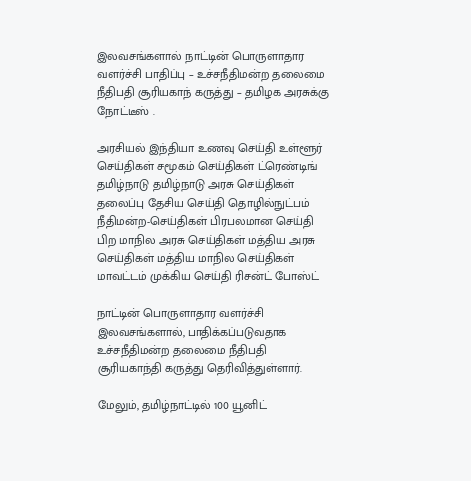இலவசங்களால் நாட்டின் பொருளாதார வளர்ச்சி பாதிப்பு – உச்சநீதிமன்ற தலைமை நீதிபதி சூரியகாந் கருத்து – தமிழக அரசுக்கு நோட்டீஸ் .

அரசியல் இந்தியா உணவு செய்தி உள்ளூர் செய்திகள் சமூகம் செய்திகள் ட்ரெண்டிங் தமிழ்நாடு தமிழ்நாடு அரசு செய்திகள் தலைப்பு தேசிய செய்தி தொழில்நுட்பம் நீதிமன்ற-செய்திகள் பிரபலமான செய்தி பிற மாநில அரசு செய்திகள் மத்திய அரசு செய்திகள் மத்திய மாநில செய்திகள் மாவட்டம் முக்கிய செய்தி ரிசன்ட் போஸ்ட்

நாட்டின் பொருளாதார வளர்ச்சி இலவசங்களால், பாதிக்கப்படுவதாக உச்சநீதிமன்ற தலைமை நீதிபதி சூரியகாந்தி கருத்து தெரிவித்துள்ளார்.

மேலும், தமிழ்நாட்டில் 100 யூனிட்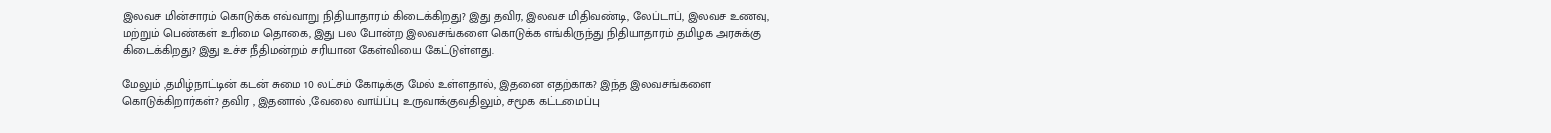இலவச மின்சாரம் கொடுக்க எவ்வாறு நிதியாதாரம் கிடைக்கிறது? இது தவிர, இலவச மிதிவண்டி, லேப்டாப், இலவச உணவு, மற்றும் பெண்கள் உரிமை தொகை, இது பல போன்ற இலவசங்களை கொடுக்க எங்கிருந்து நிதியாதாரம் தமிழக அரசுக்கு கிடைக்கிறது? இது உச்ச நீதிமன்றம் சரியான கேள்வியை கேட்டுள்ளது.

மேலும் ,தமிழ்நாட்டின் கடன் சுமை 10 லட்சம் கோடிக்கு மேல் உள்ளதால், இதனை எதற்காக? இந்த இலவசங்களை கொடுக்கிறார்கள்? தவிர , இதனால் ,வேலை வாய்ப்பு உருவாக்குவதிலும், சமூக கட்டமைப்பு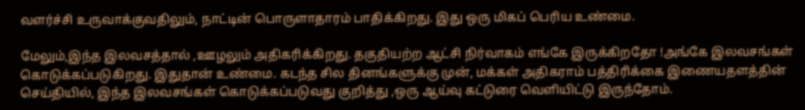வளர்ச்சி உருவாக்குவதிலும், நாட்டின் பொருளாதாரம் பாதிக்கிறது. இது ஒரு மிகப் பெரிய உண்மை.

மேலும்,இந்த இலவசத்தால் ,ஊழலும் அதிகரிக்கிறது. தகுதியற்ற ஆட்சி நிர்வாகம் எங்கே இருக்கிறதோ !அங்கே இலவசங்கள் கொடுக்கப்படுகிறது. இதுதான் உண்மை. கடந்த சில தினங்களுக்கு முன், மக்கள் அதிகராம் பத்திரிக்கை இணையதளத்தின் செய்தியில், இந்த இலவசங்கள் கொடுக்கப்படுவது குறித்து ,ஒரு ஆய்வு கட்டுரை வெளியிட்டு இருந்தோம்.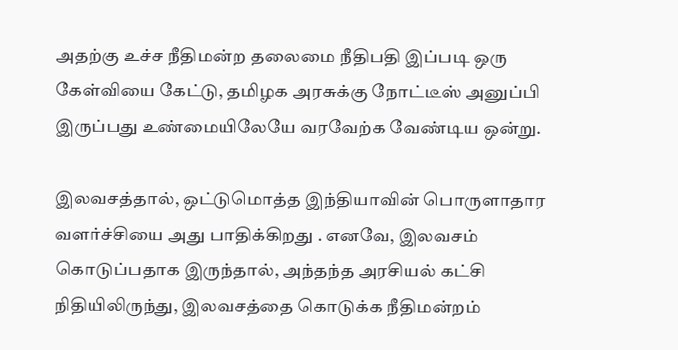அதற்கு உச்ச நீதிமன்ற தலைமை நீதிபதி இப்படி ஒரு கேள்வியை கேட்டு, தமிழக அரசுக்கு நோட்டீஸ் அனுப்பி இருப்பது உண்மையிலேயே வரவேற்க வேண்டிய ஒன்று.

இலவசத்தால், ஒட்டுமொத்த இந்தியாவின் பொருளாதார வளர்ச்சியை அது பாதிக்கிறது . எனவே, இலவசம் கொடுப்பதாக இருந்தால், அந்தந்த அரசியல் கட்சி நிதியிலிருந்து, இலவசத்தை கொடுக்க நீதிமன்றம்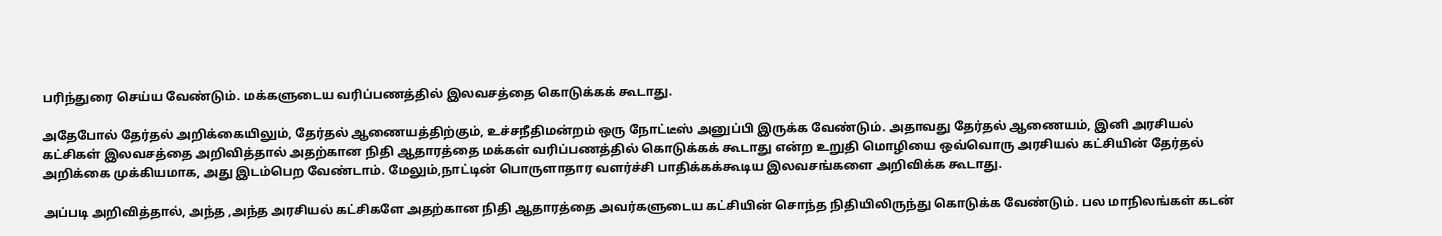பரிந்துரை செய்ய வேண்டும். மக்களுடைய வரிப்பணத்தில் இலவசத்தை கொடுக்கக் கூடாது.

அதேபோல் தேர்தல் அறிக்கையிலும், தேர்தல் ஆணையத்திற்கும், உச்சநீதிமன்றம் ஒரு நோட்டீஸ் அனுப்பி இருக்க வேண்டும். அதாவது தேர்தல் ஆணையம், இனி அரசியல் கட்சிகள் இலவசத்தை அறிவித்தால் அதற்கான நிதி ஆதாரத்தை மக்கள் வரிப்பணத்தில் கொடுக்கக் கூடாது என்ற உறுதி மொழியை ஒவ்வொரு அரசியல் கட்சியின் தேர்தல் அறிக்கை முக்கியமாக, அது இடம்பெற வேண்டாம். மேலும்,நாட்டின் பொருளாதார வளர்ச்சி பாதிக்கக்கூடிய இலவசங்களை அறிவிக்க கூடாது.

அப்படி அறிவித்தால், அந்த ,அந்த அரசியல் கட்சிகளே அதற்கான நிதி ஆதாரத்தை அவர்களுடைய கட்சியின் சொந்த நிதியிலிருந்து கொடுக்க வேண்டும். பல மாநிலங்கள் கடன்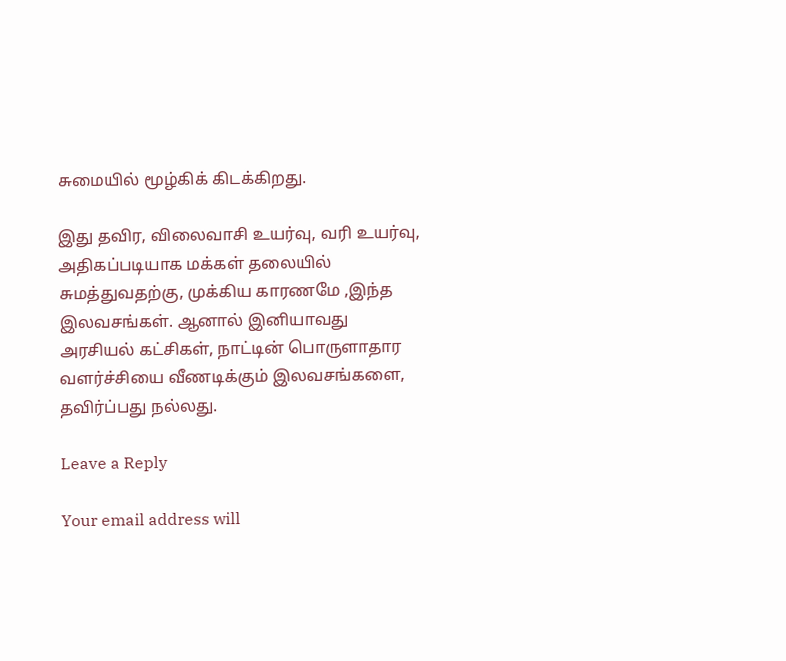சுமையில் மூழ்கிக் கிடக்கிறது.

இது தவிர, விலைவாசி உயர்வு, வரி உயர்வு, அதிகப்படியாக மக்கள் தலையில் சுமத்துவதற்கு, முக்கிய காரணமே ,இந்த இலவசங்கள். ஆனால் இனியாவது அரசியல் கட்சிகள், நாட்டின் பொருளாதார வளர்ச்சியை வீணடிக்கும் இலவசங்களை, தவிர்ப்பது நல்லது.

Leave a Reply

Your email address will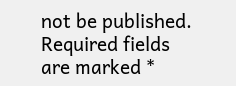not be published. Required fields are marked *